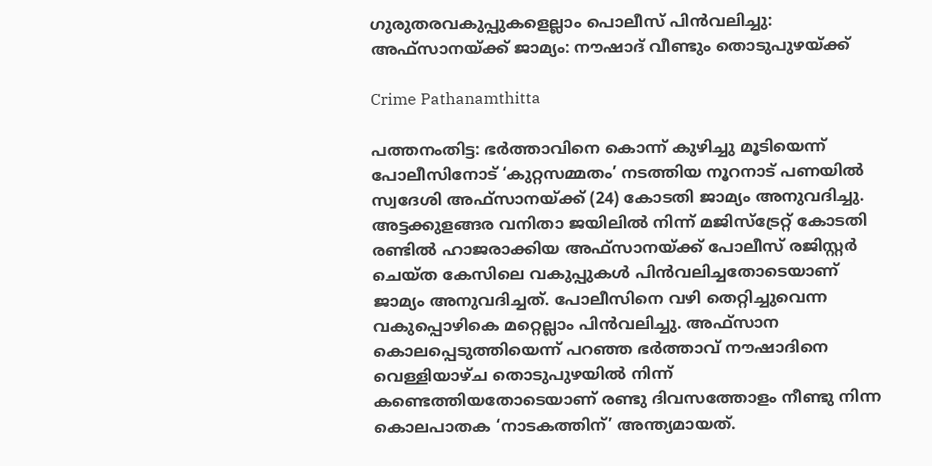ഗുരുതരവകുപ്പുകളെല്ലാം പൊലീസ് പിൻവലിച്ചു: അഫ്‌സാനയ്ക്ക് ജാമ്യം: നൗഷാദ് വീണ്ടും തൊടുപുഴയ്ക്ക്

Crime Pathanamthitta

പത്തനംതിട്ട: ഭർത്താവിനെ കൊന്ന് കുഴിച്ചു മൂടിയെന്ന് പോലീസിനോട് ‘കുറ്റസമ്മതം’ നടത്തിയ നൂറനാട് പണയിൽ സ്വദേശി അഫ്‌സാനയ്ക്ക് (24) കോടതി ജാമ്യം അനുവദിച്ചു. അട്ടക്കുളങ്ങര വനിതാ ജയിലിൽ നിന്ന് മജിസ്‌ട്രേറ്റ് കോടതി രണ്ടിൽ ഹാജരാക്കിയ അഫ്‌സാനയ്ക്ക് പോലീസ് രജിസ്റ്റർ ചെയ്ത കേസിലെ വകുപ്പുകൾ പിൻവലിച്ചതോടെയാണ് ജാമ്യം അനുവദിച്ചത്. പോലീസിനെ വഴി തെറ്റിച്ചുവെന്ന വകുപ്പൊഴികെ മറ്റെല്ലാം പിൻവലിച്ചു. അഫ്‌സാന കൊലപ്പെടുത്തിയെന്ന് പറഞ്ഞ ഭർത്താവ് നൗഷാദിനെ വെള്ളിയാഴ്ച തൊടുപുഴയിൽ നിന്ന് കണ്ടെത്തിയതോടെയാണ് രണ്ടു ദിവസത്തോളം നീണ്ടു നിന്ന കൊലപാതക ‘നാടകത്തിന്’ അന്ത്യമായത്.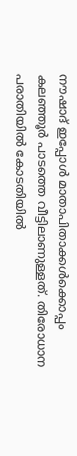നൗഷാദ് ഇപ്പോൾ മാതാപിതാക്കൾക്കൊപ്പം കലഞ്ഞൂർ പാടത്തെ വീട്ടിലാണുള്ളത്. തിരോധാന പരാതിയിൽ കോടതിയിൽ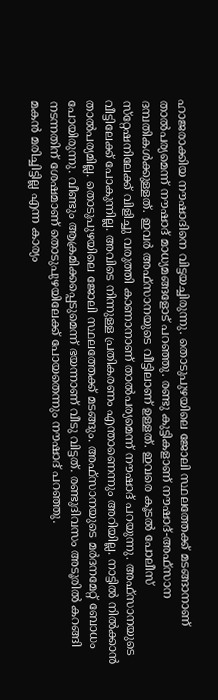ഹാജരാക്കിയ നൗഷാദിനെ വിട്ടയച്ചിരുന്നു. തൊടുപുഴയിലെ ജോലി സ്ഥലത്തേക്ക് മടങ്ങാനാണ് താൽപര്യമെന്ന് നൗഷാദ് മാധ്യമങ്ങളോട് പറഞ്ഞു. രണ്ടു കുട്ടികളാണ് നൗഷാദ്-അഫ്‌സാന ദമ്പതികൾക്കുള്ളത്. ഇവർ അഫ്‌സാനയുടെ വീട്ടിലാണ് ഉള്ളത്. ഇവരെ കൂടൽ പോലീസ് സ്‌റ്റേഷനിലേക്ക് വിളിച്ചു വരുത്തി കാണാനാണ് താൽപര്യമെന്ന് നൗഷാദ് പറയുന്നു. അഫ്‌സാനയുടെ വീട്ടിലേക്ക് പോകുന്നില്ല. അവിടെ നിന്നുള്ള പ്രതികരണം എന്താണെന്നും അറിയില്ല. നാട്ടിൽ നിൽക്കാൻ താൽപര്യമില്ല. തൊടുപുഴയിലെ ജോലി സ്ഥലത്തേക്ക് മടങ്ങും. അഫ്‌സാനയുടെ മർദനമേറ്റ് ബോധം പോയിരുന്നു. വീണ്ടും ആക്രമിക്കപ്പെടുമെന്ന് ഭയന്നാണ് വീടു വിട്ടത്. രണ്ടുദിവസം അടൂരിൽ കറങ്ങി നടന്നതിന് ശേഷമാണ് തൊടുപുഴയിലേക്ക് പോയതെന്നും നൗഷാദ് പറഞ്ഞു.
മകൻ മരിച്ചിട്ടില്ല എന്ന കാര്യം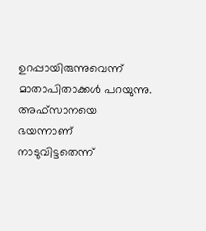ഉറപ്പായിരുന്നുവെന്ന് മാതാപിതാക്കൾ പറയുന്നു. അഫ്‌സാനയെ ഭയന്നാണ് നാടുവിട്ടതെന്ന്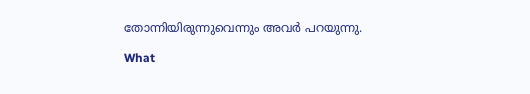തോന്നിയിരുന്നുവെന്നും അവർ പറയുന്നു.

What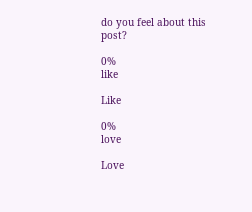do you feel about this post?

0%
like

Like

0%
love

Love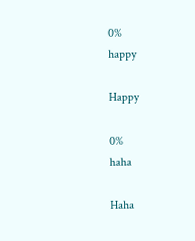0%
happy

Happy

0%
haha

Haha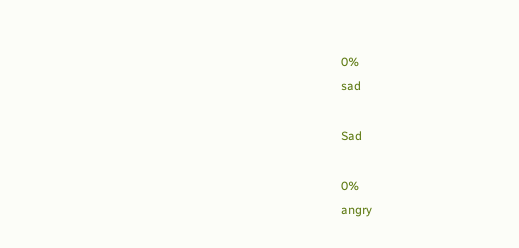0%
sad

Sad

0%
angry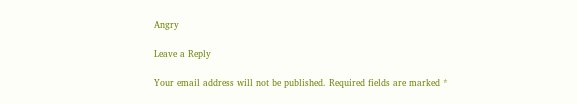Angry

Leave a Reply

Your email address will not be published. Required fields are marked *